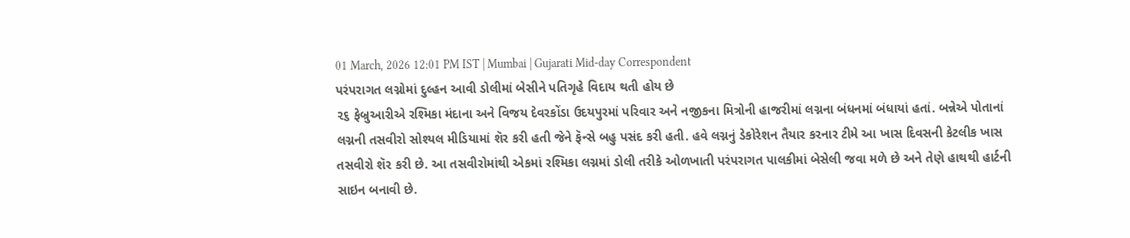01 March, 2026 12:01 PM IST | Mumbai | Gujarati Mid-day Correspondent
પરંપરાગત લગ્નોમાં દુલ્હન આવી ડોલીમાં બેસીને પતિગૃહે વિદાય થતી હોય છે
૨૬ ફેબ્રુઆરીએ રશ્મિકા મંદાના અને વિજય દેવરકોંડા ઉદયપુરમાં પરિવાર અને નજીકના મિત્રોની હાજરીમાં લગ્નના બંધનમાં બંધાયાં હતાં. બન્નેએ પોતાનાં લગ્નની તસવીરો સોશ્યલ મીડિયામાં શૅર કરી હતી જેને ફૅન્સે બહુ પસંદ કરી હતી. હવે લગ્નનું ડેકોરેશન તૈયાર કરનાર ટીમે આ ખાસ દિવસની કેટલીક ખાસ તસવીરો શૅર કરી છે. આ તસવીરોમાંથી એકમાં રશ્મિકા લગ્નમાં ડોલી તરીકે ઓળખાતી પરંપરાગત પાલકીમાં બેસેલી જવા મળે છે અને તેણે હાથથી હાર્ટની સાઇન બનાવી છે.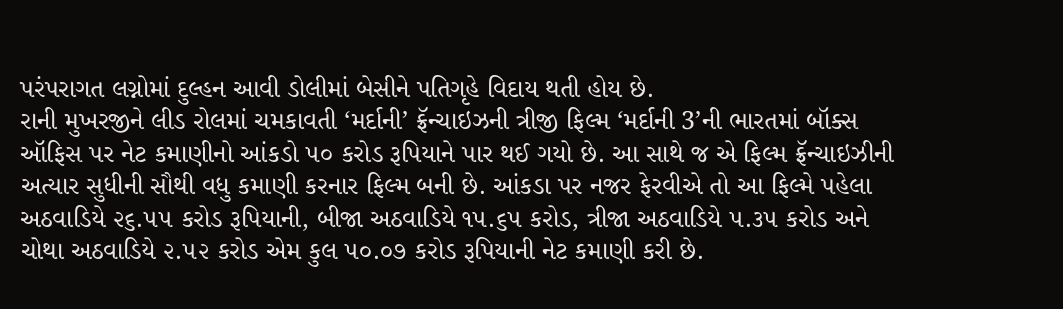પરંપરાગત લગ્નોમાં દુલ્હન આવી ડોલીમાં બેસીને પતિગૃહે વિદાય થતી હોય છે.
રાની મુખરજીને લીડ રોલમાં ચમકાવતી ‘મર્દાની’ ફ્રૅન્ચાઇઝની ત્રીજી ફિલ્મ ‘મર્દાની 3’ની ભારતમાં બૉક્સ ઑફિસ પર નેટ કમાણીનો આંકડો ૫૦ કરોડ રૂપિયાને પાર થઈ ગયો છે. આ સાથે જ એ ફિલ્મ ફ્રૅન્ચાઇઝીની અત્યાર સુધીની સૌથી વધુ કમાણી કરનાર ફિલ્મ બની છે. આંકડા પર નજર ફેરવીએ તો આ ફિલ્મે પહેલા અઠવાડિયે ૨૬.૫૫ કરોડ રૂપિયાની, બીજા અઠવાડિયે ૧૫.૬૫ કરોડ, ત્રીજા અઠવાડિયે ૫.૩૫ કરોડ અને ચોથા અઠવાડિયે ૨.૫૨ કરોડ એમ કુલ ૫૦.૦૭ કરોડ રૂપિયાની નેટ કમાણી કરી છે.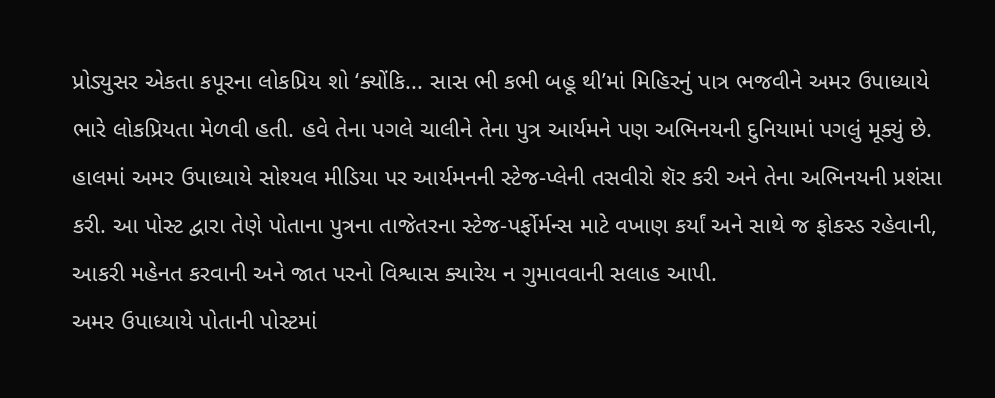પ્રોડ્યુસર એકતા કપૂરના લોકપ્રિય શો ‘ક્યોંકિ... સાસ ભી કભી બહૂ થી’માં મિહિરનું પાત્ર ભજવીને અમર ઉપાધ્યાયે ભારે લોકપ્રિયતા મેળવી હતી. હવે તેના પગલે ચાલીને તેના પુત્ર આર્યમને પણ અભિનયની દુનિયામાં પગલું મૂક્યું છે. હાલમાં અમર ઉપાધ્યાયે સોશ્યલ મીડિયા પર આર્યમનની સ્ટેજ-પ્લેની તસવીરો શૅર કરી અને તેના અભિનયની પ્રશંસા કરી. આ પોસ્ટ દ્વારા તેણે પોતાના પુત્રના તાજેતરના સ્ટેજ-પર્ફોર્મન્સ માટે વખાણ કર્યાં અને સાથે જ ફોકસ્ડ રહેવાની, આકરી મહેનત કરવાની અને જાત પરનો વિશ્વાસ ક્યારેય ન ગુમાવવાની સલાહ આપી.
અમર ઉપાધ્યાયે પોતાની પોસ્ટમાં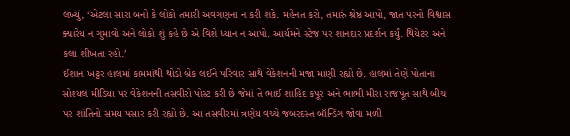લખ્યું, ‘એટલા સારા બનો કે લોકો તમારી અવગણના ન કરી શકે. મહેનત કરો, તમારું શ્રેષ્ઠ આપો, જાત પરનો વિશ્વાસ ક્યારેય ન ગુમાવો અને લોકો શું કહે છે એ વિશે ધ્યાન ન આપો. આર્યમને સ્ટેજ પર શાનદાર પ્રદર્શન કર્યું. થિયેટર અને કલા શીખતા રહો.’
ઈશાન ખટ્ટર હાલમાં કામમાંથી થોડો બ્રેક લઈને પરિવાર સાથે વેકેશનની મજા માણી રહ્યો છે. હાલમાં તેણે પોતાના સોશ્યલ મીડિયા પર વેકેશનની તસવીરો પોસ્ટ કરી છે જેમાં તે ભાઈ શાહિદ કપૂર અને ભાભી મીરા રાજપૂત સાથે બીચ પર શાંતિનો સમય પસાર કરી રહ્યો છે. આ તસવીરમાં ત્રણેય વચ્ચે જબરદસ્ત બૉન્ડિંગ જોવા મળી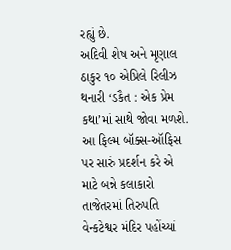રહ્યું છે.
અદિવી શેષ અને મૃણાલ ઠાકુર ૧૦ એપ્રિલે રિલીઝ થનારી ‘ડકૈત : એક પ્રેમ કથા’માં સાથે જોવા મળશે. આ ફિલ્મ બૉક્સ-ઑફિસ પર સારું પ્રદર્શન કરે એ માટે બન્ને કલાકારો તાજેતરમાં તિરુપતિ વેન્કટેશ્વર મંદિર પહોંચ્યાં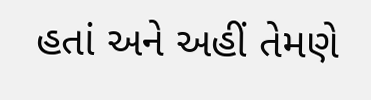હતાં અને અહીં તેમણે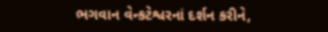ભગવાન વેન્કટેશ્વરનાં દર્શન કરીને,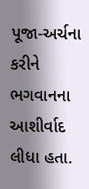પૂજા-અર્ચના કરીને ભગવાનના આશીર્વાદ લીધા હતા.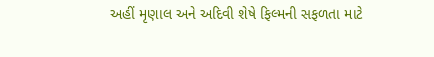અહીં મૃણાલ અને અદિવી શેષે ફિલ્મની સફળતા માટે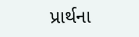પ્રાર્થના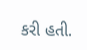કરી હતી.